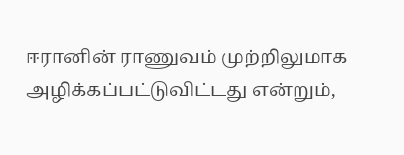ஈரானின் ராணுவம் முற்றிலுமாக அழிக்கப்பட்டுவிட்டது என்றும்,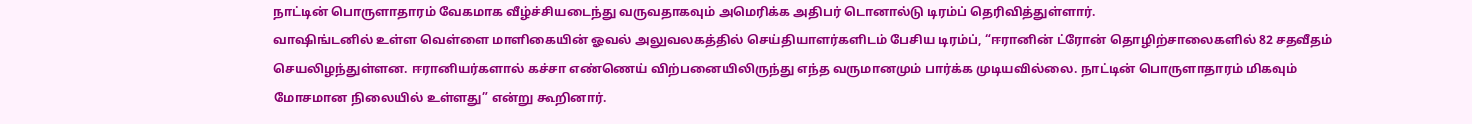நாட்டின் பொருளாதாரம் வேகமாக வீழ்ச்சியடைந்து வருவதாகவும் அமெரிக்க அதிபர் டொனால்டு டிரம்ப் தெரிவித்துள்ளார்.
வாஷிங்டனில் உள்ள வெள்ளை மாளிகையின் ஓவல் அலுவலகத்தில் செய்தியாளர்களிடம் பேசிய டிரம்ப், “ஈரானின் ட்ரோன் தொழிற்சாலைகளில் 82 சதவீதம் செயலிழந்துள்ளன. ஈரானியர்களால் கச்சா எண்ணெய் விற்பனையிலிருந்து எந்த வருமானமும் பார்க்க முடியவில்லை. நாட்டின் பொருளாதாரம் மிகவும் மோசமான நிலையில் உள்ளது” என்று கூறினார்.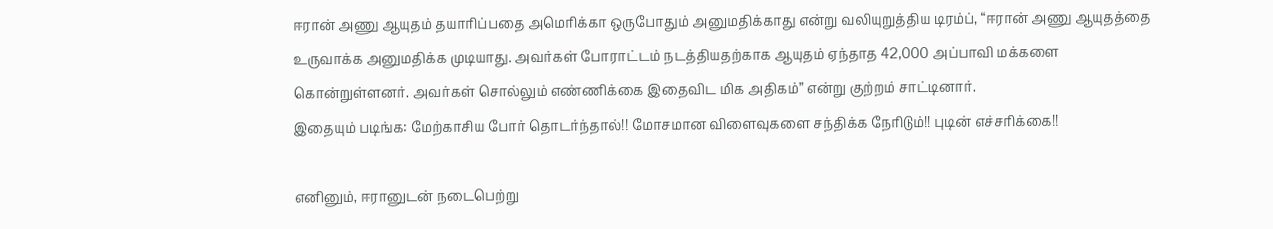ஈரான் அணு ஆயுதம் தயாரிப்பதை அமெரிக்கா ஒருபோதும் அனுமதிக்காது என்று வலியுறுத்திய டிரம்ப், “ஈரான் அணு ஆயுதத்தை உருவாக்க அனுமதிக்க முடியாது. அவர்கள் போராட்டம் நடத்தியதற்காக ஆயுதம் ஏந்தாத 42,000 அப்பாவி மக்களை கொன்றுள்ளனர். அவர்கள் சொல்லும் எண்ணிக்கை இதைவிட மிக அதிகம்” என்று குற்றம் சாட்டினார்.
இதையும் படிங்க: மேற்காசிய போர் தொடர்ந்தால்!! மோசமான விளைவுகளை சந்திக்க நேரிடும்!! புடின் எச்சரிக்கை!!

எனினும், ஈரானுடன் நடைபெற்று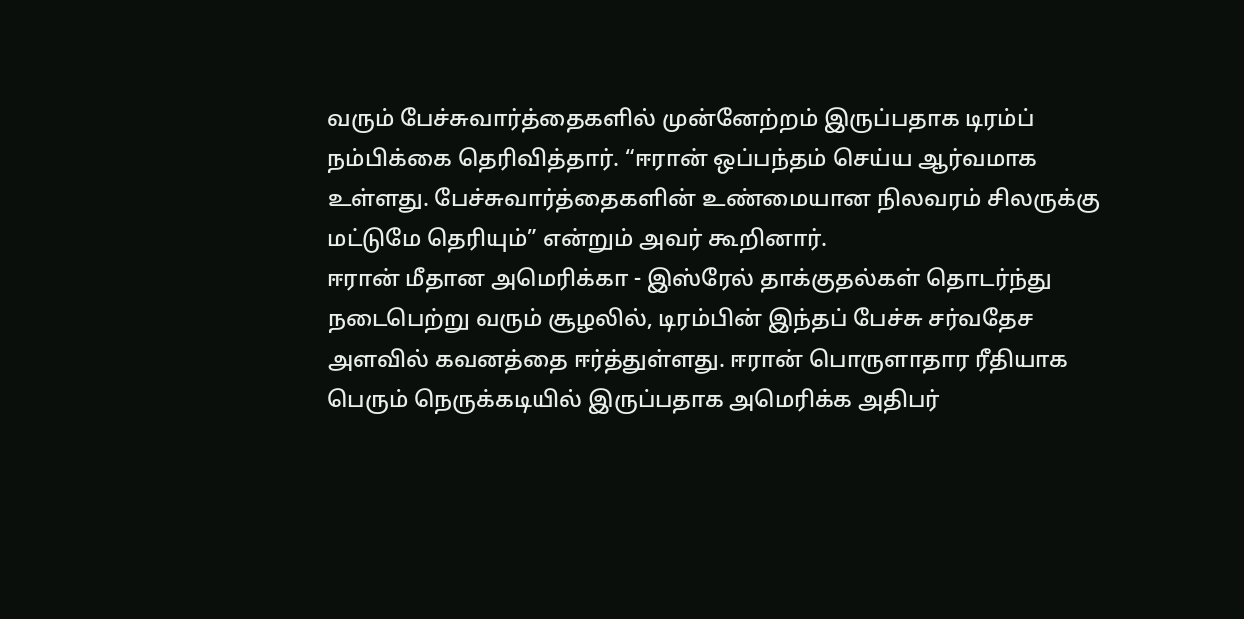வரும் பேச்சுவார்த்தைகளில் முன்னேற்றம் இருப்பதாக டிரம்ப் நம்பிக்கை தெரிவித்தார். “ஈரான் ஒப்பந்தம் செய்ய ஆர்வமாக உள்ளது. பேச்சுவார்த்தைகளின் உண்மையான நிலவரம் சிலருக்கு மட்டுமே தெரியும்” என்றும் அவர் கூறினார்.
ஈரான் மீதான அமெரிக்கா - இஸ்ரேல் தாக்குதல்கள் தொடர்ந்து நடைபெற்று வரும் சூழலில், டிரம்பின் இந்தப் பேச்சு சர்வதேச அளவில் கவனத்தை ஈர்த்துள்ளது. ஈரான் பொருளாதார ரீதியாக பெரும் நெருக்கடியில் இருப்பதாக அமெரிக்க அதிபர்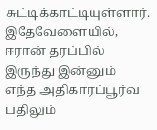சுட்டிக்காட்டியுள்ளார்.
இதேவேளையில், ஈரான் தரப்பில் இருந்து இன்னும் எந்த அதிகாரப்பூர்வ பதிலும்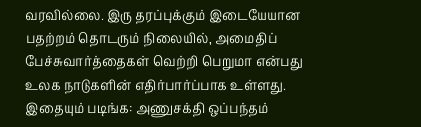வரவில்லை. இரு தரப்புக்கும் இடையேயான பதற்றம் தொடரும் நிலையில், அமைதிப் பேச்சுவார்த்தைகள் வெற்றி பெறுமா என்பது உலக நாடுகளின் எதிர்பார்ப்பாக உள்ளது.
இதையும் படிங்க: அணுசக்தி ஒப்பந்தம்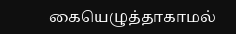கையெழுத்தாகாமல்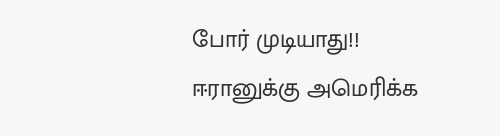போர் முடியாது!! ஈரானுக்கு அமெரிக்க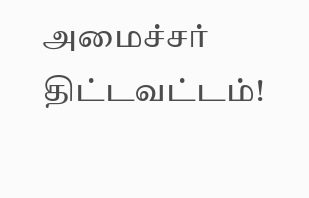அமைச்சர் திட்டவட்டம்!